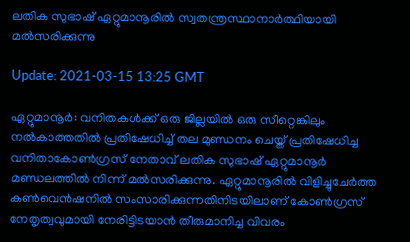ലതിക സുഭാഷ് ഏറ്റുമാനൂരില്‍ സ്വതന്ത്രസ്ഥാനാര്‍ത്ഥിയായി മല്‍സരിക്കുന്നു

Update: 2021-03-15 13:25 GMT

ഏറ്റുമാനൂര്‍: വനിതകള്‍ക്ക് ഒരു ജില്ലയില്‍ ഒരു സീറ്റെങ്കിലും നല്‍കാത്തതില്‍ പ്രതിഷേധിച്ച് തല മുണ്ഡനം ചെയ്ത് പ്രതിഷേധിച്ച വനിതാകോണ്‍ഗ്രസ് നേതാവ് ലതിക സുഭാഷ് ഏറ്റുമാനൂര്‍ മണ്ഡലത്തില്‍ നിന്ന് മല്‍സരിക്കുന്നു. ഏറ്റുമാനൂരില്‍ വിളിച്ചുചേര്‍ത്ത കണ്‍വെന്‍ഷനില്‍ സംസാരിക്കുന്നതിനിടയിലാണ് കോണ്‍ഗ്രസ് നേതൃത്വവുമായി നേരിട്ടിടയാന്‍ തീരുമാനിച്ച വിവരം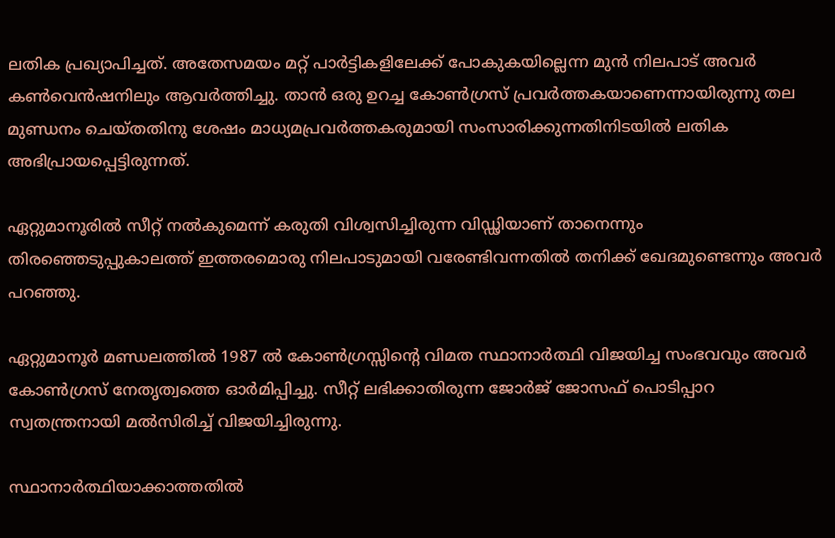ലതിക പ്രഖ്യാപിച്ചത്. അതേസമയം മറ്റ് പാര്‍ട്ടികളിലേക്ക് പോകുകയില്ലെന്ന മുന്‍ നിലപാട് അവര്‍ കണ്‍വെന്‍ഷനിലും ആവര്‍ത്തിച്ചു. താന്‍ ഒരു ഉറച്ച കോണ്‍ഗ്രസ് പ്രവര്‍ത്തകയാണെന്നായിരുന്നു തല മുണ്ഡനം ചെയ്തതിനു ശേഷം മാധ്യമപ്രവര്‍ത്തകരുമായി സംസാരിക്കുന്നതിനിടയില്‍ ലതിക അഭിപ്രായപ്പെട്ടിരുന്നത്.

ഏറ്റുമാനൂരില്‍ സീറ്റ് നല്‍കുമെന്ന് കരുതി വിശ്വസിച്ചിരുന്ന വിഡ്ഢിയാണ് താനെന്നും തിരഞ്ഞെടുപ്പുകാലത്ത് ഇത്തരമൊരു നിലപാടുമായി വരേണ്ടിവന്നതില്‍ തനിക്ക് ഖേദമുണ്ടെന്നും അവര്‍ പറഞ്ഞു.

ഏറ്റുമാനൂര്‍ മണ്ഡലത്തില്‍ 1987 ല്‍ കോണ്‍ഗ്രസ്സിന്റെ വിമത സ്ഥാനാര്‍ത്ഥി വിജയിച്ച സംഭവവും അവര്‍ കോണ്‍ഗ്രസ് നേതൃത്വത്തെ ഓര്‍മിപ്പിച്ചു. സീറ്റ് ലഭിക്കാതിരുന്ന ജോര്‍ജ് ജോസഫ് പൊടിപ്പാറ സ്വതന്ത്രനായി മല്‍സിരിച്ച് വിജയിച്ചിരുന്നു.

സ്ഥാനാര്‍ത്ഥിയാക്കാത്തതില്‍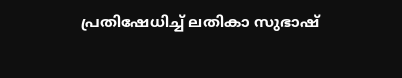പ്രതിഷേധിച്ച് ലതികാ സുഭാഷ്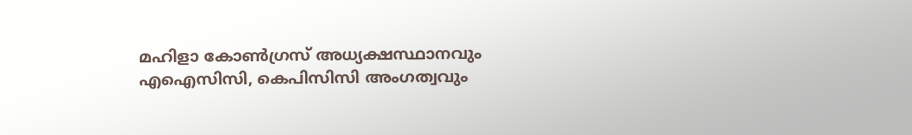മഹിളാ കോണ്‍ഗ്രസ് അധ്യക്ഷസ്ഥാനവും എഐസിസി, കെപിസിസി അംഗത്വവും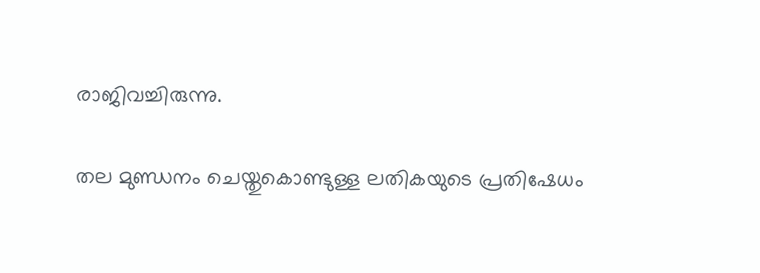രാജിവച്ചിരുന്നു.

തല മുണ്ഡനം ചെയ്തുകൊണ്ടുള്ള ലതികയുടെ പ്രതിഷേധം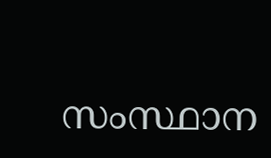സംസ്ഥാന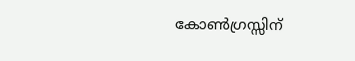കോണ്‍ഗ്രസ്സിന്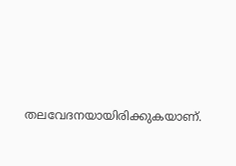തലവേദനയായിരിക്കുകയാണ്.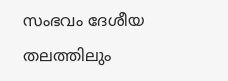സംഭവം ദേശീയ തലത്തിലും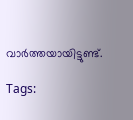വാര്‍ത്തയായിട്ടുണ്ട്.

Tags: